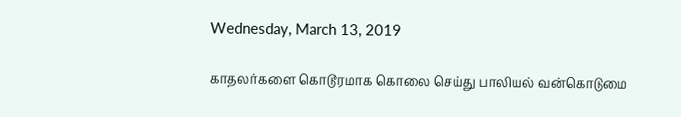Wednesday, March 13, 2019

காதலர்களை கொடூரமாக கொலை செய்து பாலியல் வன்கொடுமை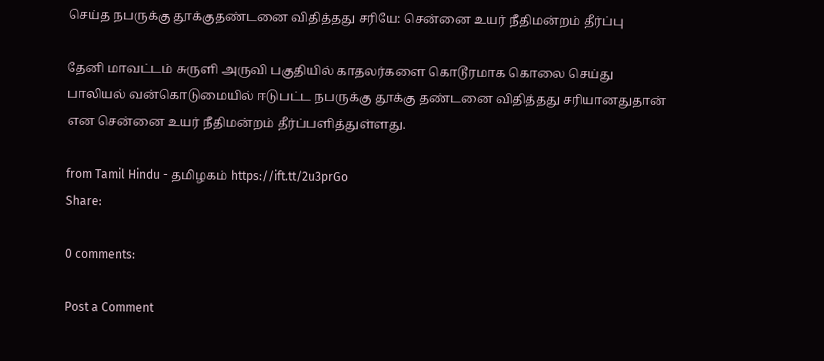செய்த நபருக்கு தூக்குதண்டனை விதித்தது சரியே: சென்னை உயர் நீதிமன்றம் தீர்ப்பு

தேனி மாவட்டம் சுருளி அருவி பகுதியில் காதலர்களை கொடூரமாக கொலை செய்து பாலியல் வன்கொடுமையில் ஈடுபட்ட நபருக்கு தூக்கு தண்டனை விதித்தது சரியானதுதான் என சென்னை உயர் நீதிமன்றம் தீர்ப்பளித்துள்ளது.

from Tamil Hindu - தமிழகம் https://ift.tt/2u3prGo
Share:

0 comments:

Post a Comment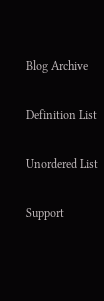Blog Archive

Definition List

Unordered List

Support